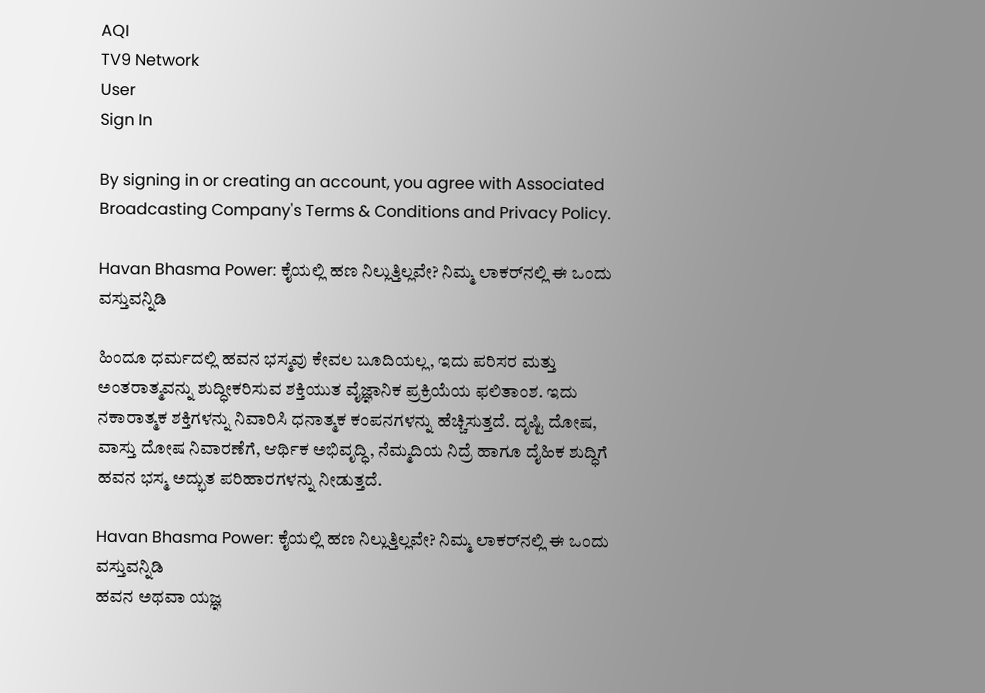AQI
TV9 Network
User
Sign In

By signing in or creating an account, you agree with Associated Broadcasting Company's Terms & Conditions and Privacy Policy.

Havan Bhasma Power: ಕೈಯಲ್ಲಿ ಹಣ ನಿಲ್ಲುತ್ತಿಲ್ಲವೇ? ನಿಮ್ಮ ಲಾಕರ್‌ನಲ್ಲಿ ಈ ಒಂದು ವಸ್ತುವನ್ನಿಡಿ

ಹಿಂದೂ ಧರ್ಮದಲ್ಲಿ ಹವನ ಭಸ್ಮವು ಕೇವಲ ಬೂದಿಯಲ್ಲ, ಇದು ಪರಿಸರ ಮತ್ತು ಅಂತರಾತ್ಮವನ್ನು ಶುದ್ಧೀಕರಿಸುವ ಶಕ್ತಿಯುತ ವೈಜ್ಞಾನಿಕ ಪ್ರಕ್ರಿಯೆಯ ಫಲಿತಾಂಶ. ಇದು ನಕಾರಾತ್ಮಕ ಶಕ್ತಿಗಳನ್ನು ನಿವಾರಿಸಿ ಧನಾತ್ಮಕ ಕಂಪನಗಳನ್ನು ಹೆಚ್ಚಿಸುತ್ತದೆ. ದೃಷ್ಟಿ ದೋಷ, ವಾಸ್ತು ದೋಷ ನಿವಾರಣೆಗೆ, ಆರ್ಥಿಕ ಅಭಿವೃದ್ಧಿ, ನೆಮ್ಮದಿಯ ನಿದ್ರೆ ಹಾಗೂ ದೈಹಿಕ ಶುದ್ಧಿಗೆ ಹವನ ಭಸ್ಮ ಅದ್ಭುತ ಪರಿಹಾರಗಳನ್ನು ನೀಡುತ್ತದೆ.

Havan Bhasma Power: ಕೈಯಲ್ಲಿ ಹಣ ನಿಲ್ಲುತ್ತಿಲ್ಲವೇ? ನಿಮ್ಮ ಲಾಕರ್‌ನಲ್ಲಿ ಈ ಒಂದು ವಸ್ತುವನ್ನಿಡಿ
ಹವನ ಅಥವಾ ಯಜ್ಞ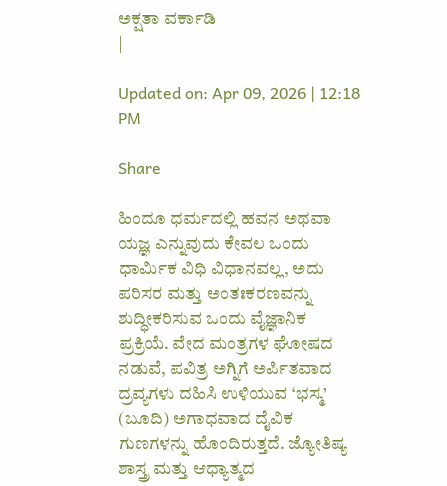ಅಕ್ಷತಾ ವರ್ಕಾಡಿ
|

Updated on: Apr 09, 2026 | 12:18 PM

Share

ಹಿಂದೂ ಧರ್ಮದಲ್ಲಿ ಹವನ ಅಥವಾ ಯಜ್ಞ ಎನ್ನುವುದು ಕೇವಲ ಒಂದು ಧಾರ್ಮಿಕ ವಿಧಿ ವಿಧಾನವಲ್ಲ, ಅದು ಪರಿಸರ ಮತ್ತು ಅಂತಃಕರಣವನ್ನು ಶುದ್ಧೀಕರಿಸುವ ಒಂದು ವೈಜ್ಞಾನಿಕ ಪ್ರಕ್ರಿಯೆ. ವೇದ ಮಂತ್ರಗಳ ಘೋಷದ ನಡುವೆ, ಪವಿತ್ರ ಅಗ್ನಿಗೆ ಅರ್ಪಿತವಾದ ದ್ರವ್ಯಗಳು ದಹಿಸಿ ಉಳಿಯುವ ‘ಭಸ್ಮ’ (ಬೂದಿ) ಅಗಾಧವಾದ ದೈವಿಕ ಗುಣಗಳನ್ನು ಹೊಂದಿರುತ್ತದೆ. ಜ್ಯೋತಿಷ್ಯ ಶಾಸ್ತ್ರ ಮತ್ತು ಆಧ್ಯಾತ್ಮದ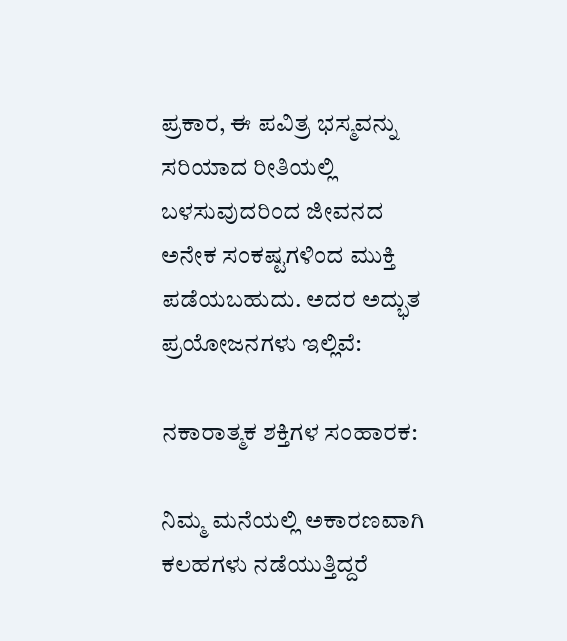ಪ್ರಕಾರ, ಈ ಪವಿತ್ರ ಭಸ್ಮವನ್ನು ಸರಿಯಾದ ರೀತಿಯಲ್ಲಿ ಬಳಸುವುದರಿಂದ ಜೀವನದ ಅನೇಕ ಸಂಕಷ್ಟಗಳಿಂದ ಮುಕ್ತಿ ಪಡೆಯಬಹುದು. ಅದರ ಅದ್ಭುತ ಪ್ರಯೋಜನಗಳು ಇಲ್ಲಿವೆ:

ನಕಾರಾತ್ಮಕ ಶಕ್ತಿಗಳ ಸಂಹಾರಕ:

ನಿಮ್ಮ ಮನೆಯಲ್ಲಿ ಅಕಾರಣವಾಗಿ ಕಲಹಗಳು ನಡೆಯುತ್ತಿದ್ದರೆ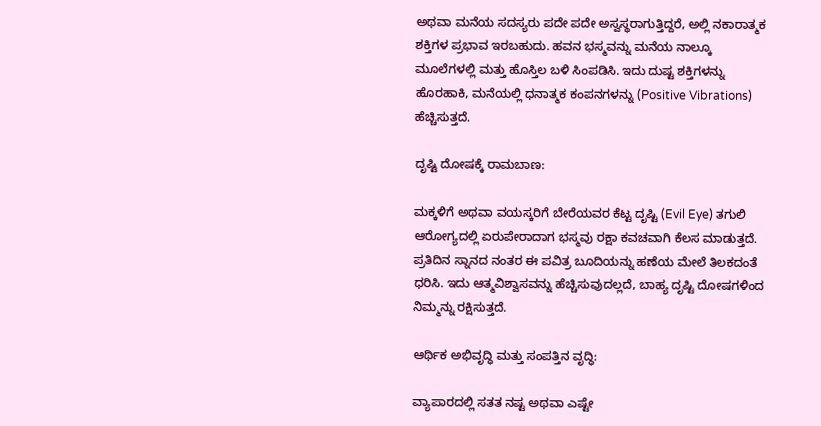ಅಥವಾ ಮನೆಯ ಸದಸ್ಯರು ಪದೇ ಪದೇ ಅಸ್ವಸ್ಥರಾಗುತ್ತಿದ್ದರೆ, ಅಲ್ಲಿ ನಕಾರಾತ್ಮಕ ಶಕ್ತಿಗಳ ಪ್ರಭಾವ ಇರಬಹುದು. ಹವನ ಭಸ್ಮವನ್ನು ಮನೆಯ ನಾಲ್ಕೂ ಮೂಲೆಗಳಲ್ಲಿ ಮತ್ತು ಹೊಸ್ತಿಲ ಬಳಿ ಸಿಂಪಡಿಸಿ. ಇದು ದುಷ್ಟ ಶಕ್ತಿಗಳನ್ನು ಹೊರಹಾಕಿ, ಮನೆಯಲ್ಲಿ ಧನಾತ್ಮಕ ಕಂಪನಗಳನ್ನು (Positive Vibrations) ಹೆಚ್ಚಿಸುತ್ತದೆ.

ದೃಷ್ಟಿ ದೋಷಕ್ಕೆ ರಾಮಬಾಣ:

ಮಕ್ಕಳಿಗೆ ಅಥವಾ ವಯಸ್ಕರಿಗೆ ಬೇರೆಯವರ ಕೆಟ್ಟ ದೃಷ್ಟಿ (Evil Eye) ತಗುಲಿ ಆರೋಗ್ಯದಲ್ಲಿ ಏರುಪೇರಾದಾಗ ಭಸ್ಮವು ರಕ್ಷಾ ಕವಚವಾಗಿ ಕೆಲಸ ಮಾಡುತ್ತದೆ. ಪ್ರತಿದಿನ ಸ್ನಾನದ ನಂತರ ಈ ಪವಿತ್ರ ಬೂದಿಯನ್ನು ಹಣೆಯ ಮೇಲೆ ತಿಲಕದಂತೆ ಧರಿಸಿ. ಇದು ಆತ್ಮವಿಶ್ವಾಸವನ್ನು ಹೆಚ್ಚಿಸುವುದಲ್ಲದೆ, ಬಾಹ್ಯ ದೃಷ್ಟಿ ದೋಷಗಳಿಂದ ನಿಮ್ಮನ್ನು ರಕ್ಷಿಸುತ್ತದೆ.

ಆರ್ಥಿಕ ಅಭಿವೃದ್ಧಿ ಮತ್ತು ಸಂಪತ್ತಿನ ವೃದ್ಧಿ:

ವ್ಯಾಪಾರದಲ್ಲಿ ಸತತ ನಷ್ಟ ಅಥವಾ ಎಷ್ಟೇ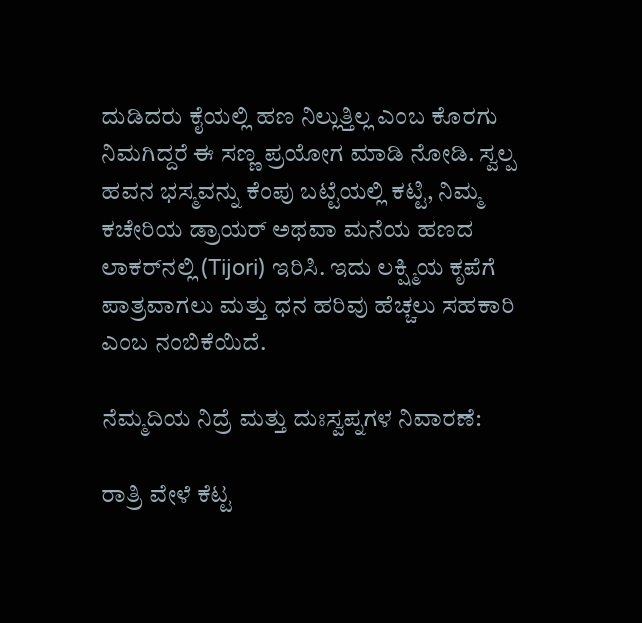ದುಡಿದರು ಕೈಯಲ್ಲಿ ಹಣ ನಿಲ್ಲುತ್ತಿಲ್ಲ ಎಂಬ ಕೊರಗು ನಿಮಗಿದ್ದರೆ ಈ ಸಣ್ಣ ಪ್ರಯೋಗ ಮಾಡಿ ನೋಡಿ. ಸ್ವಲ್ಪ ಹವನ ಭಸ್ಮವನ್ನು ಕೆಂಪು ಬಟ್ಟೆಯಲ್ಲಿ ಕಟ್ಟಿ, ನಿಮ್ಮ ಕಚೇರಿಯ ಡ್ರಾಯರ್ ಅಥವಾ ಮನೆಯ ಹಣದ ಲಾಕರ್‌ನಲ್ಲಿ (Tijori) ಇರಿಸಿ. ಇದು ಲಕ್ಷ್ಮಿಯ ಕೃಪೆಗೆ ಪಾತ್ರವಾಗಲು ಮತ್ತು ಧನ ಹರಿವು ಹೆಚ್ಚಲು ಸಹಕಾರಿ ಎಂಬ ನಂಬಿಕೆಯಿದೆ.

ನೆಮ್ಮದಿಯ ನಿದ್ರೆ ಮತ್ತು ದುಃಸ್ವಪ್ನಗಳ ನಿವಾರಣೆ:

ರಾತ್ರಿ ವೇಳೆ ಕೆಟ್ಟ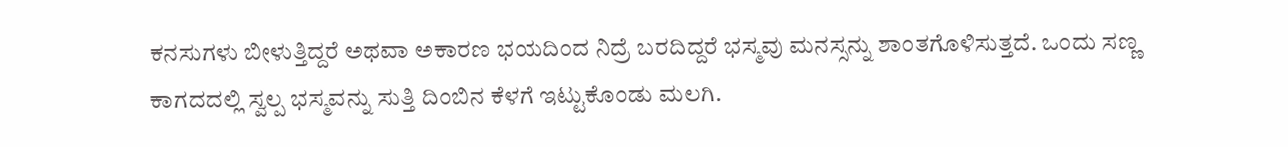ಕನಸುಗಳು ಬೀಳುತ್ತಿದ್ದರೆ ಅಥವಾ ಅಕಾರಣ ಭಯದಿಂದ ನಿದ್ರೆ ಬರದಿದ್ದರೆ ಭಸ್ಮವು ಮನಸ್ಸನ್ನು ಶಾಂತಗೊಳಿಸುತ್ತದೆ. ಒಂದು ಸಣ್ಣ ಕಾಗದದಲ್ಲಿ ಸ್ವಲ್ಪ ಭಸ್ಮವನ್ನು ಸುತ್ತಿ ದಿಂಬಿನ ಕೆಳಗೆ ಇಟ್ಟುಕೊಂಡು ಮಲಗಿ.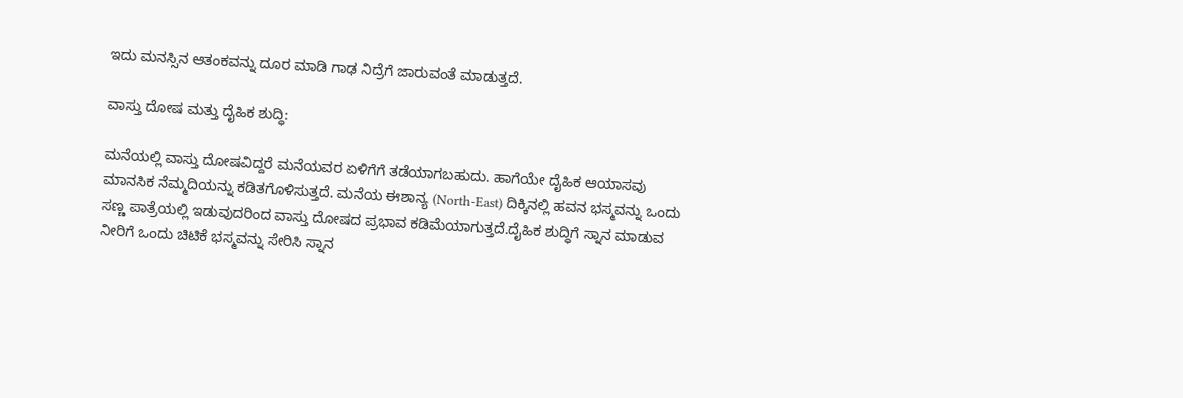ಇದು ಮನಸ್ಸಿನ ಆತಂಕವನ್ನು ದೂರ ಮಾಡಿ ಗಾಢ ನಿದ್ರೆಗೆ ಜಾರುವಂತೆ ಮಾಡುತ್ತದೆ.

ವಾಸ್ತು ದೋಷ ಮತ್ತು ದೈಹಿಕ ಶುದ್ಧಿ:

ಮನೆಯಲ್ಲಿ ವಾಸ್ತು ದೋಷವಿದ್ದರೆ ಮನೆಯವರ ಏಳಿಗೆಗೆ ತಡೆಯಾಗಬಹುದು. ಹಾಗೆಯೇ ದೈಹಿಕ ಆಯಾಸವು ಮಾನಸಿಕ ನೆಮ್ಮದಿಯನ್ನು ಕಡಿತಗೊಳಿಸುತ್ತದೆ. ಮನೆಯ ಈಶಾನ್ಯ (North-East) ದಿಕ್ಕಿನಲ್ಲಿ ಹವನ ಭಸ್ಮವನ್ನು ಒಂದು ಸಣ್ಣ ಪಾತ್ರೆಯಲ್ಲಿ ಇಡುವುದರಿಂದ ವಾಸ್ತು ದೋಷದ ಪ್ರಭಾವ ಕಡಿಮೆಯಾಗುತ್ತದೆ.ದೈಹಿಕ ಶುದ್ಧಿಗೆ ಸ್ನಾನ ಮಾಡುವ ನೀರಿಗೆ ಒಂದು ಚಿಟಿಕೆ ಭಸ್ಮವನ್ನು ಸೇರಿಸಿ ಸ್ನಾನ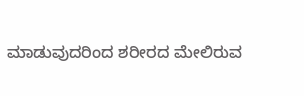ಮಾಡುವುದರಿಂದ ಶರೀರದ ಮೇಲಿರುವ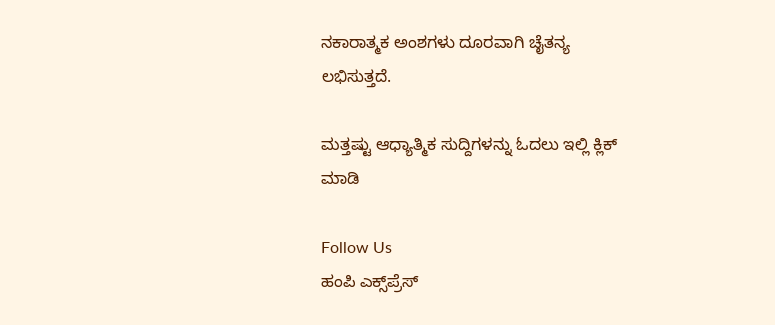ನಕಾರಾತ್ಮಕ ಅಂಶಗಳು ದೂರವಾಗಿ ಚೈತನ್ಯ ಲಭಿಸುತ್ತದೆ.

ಮತ್ತಷ್ಟು ಆಧ್ಯಾತ್ಮಿಕ ಸುದ್ದಿಗಳನ್ನು ಓದಲು ಇಲ್ಲಿ ಕ್ಲಿಕ್ ಮಾಡಿ

Follow Us
ಹಂಪಿ ಎಕ್ಸ್‌ಪ್ರೆಸ್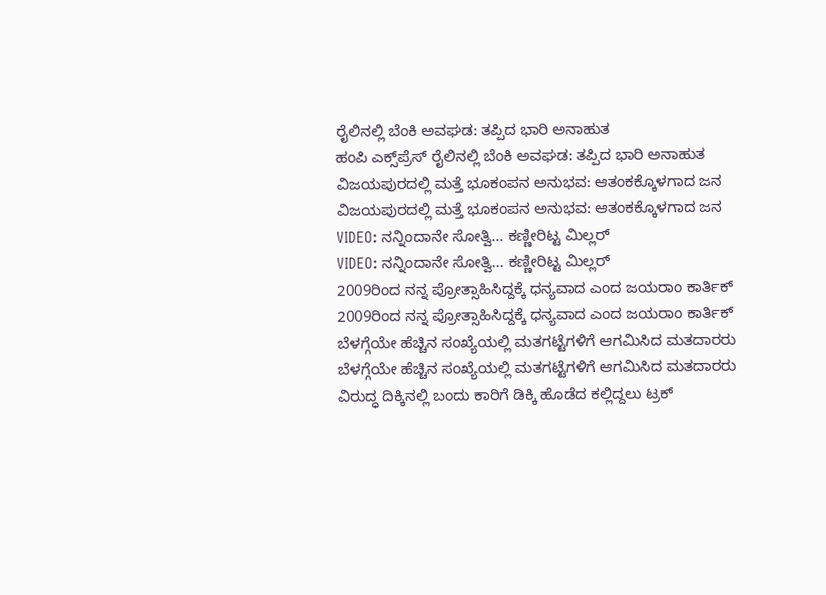ರೈಲಿನಲ್ಲಿ ಬೆಂಕಿ ಅವಘಡ: ತಪ್ಪಿದ ಭಾರಿ ಅನಾಹುತ
ಹಂಪಿ ಎಕ್ಸ್‌ಪ್ರೆಸ್ ರೈಲಿನಲ್ಲಿ ಬೆಂಕಿ ಅವಘಡ: ತಪ್ಪಿದ ಭಾರಿ ಅನಾಹುತ
ವಿಜಯಪುರದಲ್ಲಿ ಮತ್ತೆ ಭೂಕಂಪನ ಅನುಭವ: ಆತಂಕಕ್ಕೊಳಗಾದ ಜನ
ವಿಜಯಪುರದಲ್ಲಿ ಮತ್ತೆ ಭೂಕಂಪನ ಅನುಭವ: ಆತಂಕಕ್ಕೊಳಗಾದ ಜನ
VIDEO: ನನ್ನಿಂದಾನೇ ಸೋತ್ವಿ... ಕಣ್ಣೀರಿಟ್ಟ ಮಿಲ್ಲರ್
VIDEO: ನನ್ನಿಂದಾನೇ ಸೋತ್ವಿ... ಕಣ್ಣೀರಿಟ್ಟ ಮಿಲ್ಲರ್
2009ರಿಂದ ನನ್ನ ಪ್ರೋತ್ಸಾಹಿಸಿದ್ದಕ್ಕೆ ಧನ್ಯವಾದ ಎಂದ ಜಯರಾಂ ಕಾರ್ತಿಕ್
2009ರಿಂದ ನನ್ನ ಪ್ರೋತ್ಸಾಹಿಸಿದ್ದಕ್ಕೆ ಧನ್ಯವಾದ ಎಂದ ಜಯರಾಂ ಕಾರ್ತಿಕ್
ಬೆಳಗ್ಗೆಯೇ ಹೆಚ್ಚಿನ ಸಂಖ್ಯೆಯಲ್ಲಿ ಮತಗಟ್ಟೆಗಳಿಗೆ ಆಗಮಿಸಿದ ಮತದಾರರು
ಬೆಳಗ್ಗೆಯೇ ಹೆಚ್ಚಿನ ಸಂಖ್ಯೆಯಲ್ಲಿ ಮತಗಟ್ಟೆಗಳಿಗೆ ಆಗಮಿಸಿದ ಮತದಾರರು
ವಿರುದ್ಧ ದಿಕ್ಕಿನಲ್ಲಿ ಬಂದು ಕಾರಿಗೆ ಡಿಕ್ಕಿ ಹೊಡೆದ ಕಲ್ಲಿದ್ದಲು ಟ್ರಕ್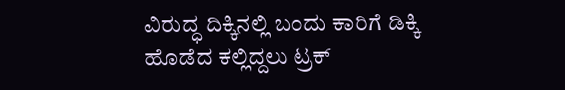ವಿರುದ್ಧ ದಿಕ್ಕಿನಲ್ಲಿ ಬಂದು ಕಾರಿಗೆ ಡಿಕ್ಕಿ ಹೊಡೆದ ಕಲ್ಲಿದ್ದಲು ಟ್ರಕ್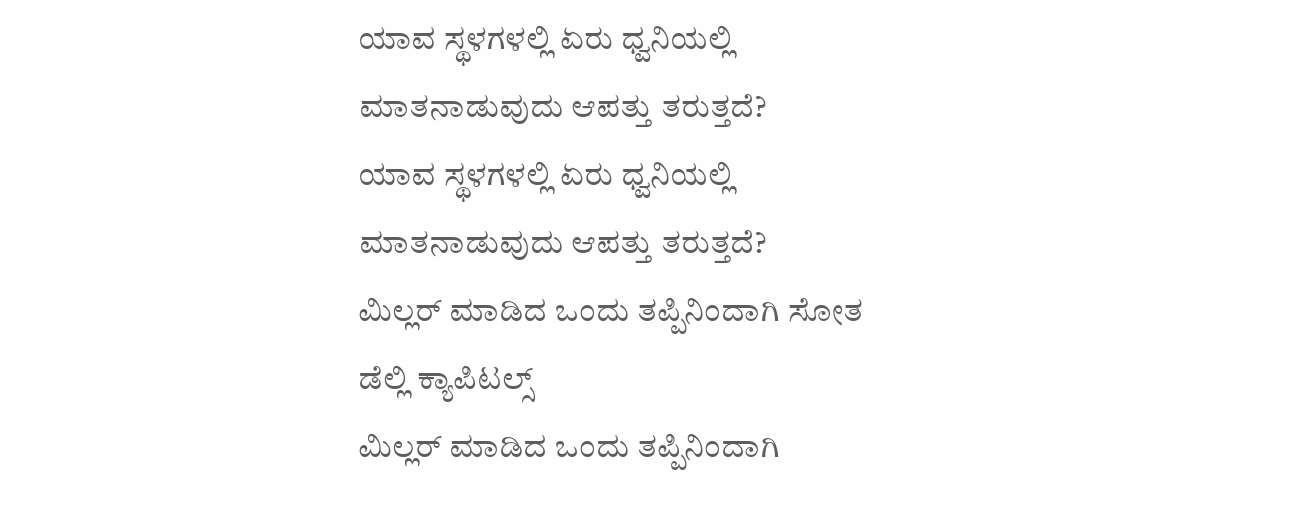ಯಾವ ಸ್ಥಳಗಳಲ್ಲಿ ಏರು ಧ್ವನಿಯಲ್ಲಿ ಮಾತನಾಡುವುದು ಆಪತ್ತು ತರುತ್ತದೆ?
ಯಾವ ಸ್ಥಳಗಳಲ್ಲಿ ಏರು ಧ್ವನಿಯಲ್ಲಿ ಮಾತನಾಡುವುದು ಆಪತ್ತು ತರುತ್ತದೆ?
ಮಿಲ್ಲರ್ ಮಾಡಿದ ಒಂದು ತಪ್ಪಿನಿಂದಾಗಿ ಸೋತ ಡೆಲ್ಲಿ ಕ್ಯಾಪಿಟಲ್ಸ್
ಮಿಲ್ಲರ್ ಮಾಡಿದ ಒಂದು ತಪ್ಪಿನಿಂದಾಗಿ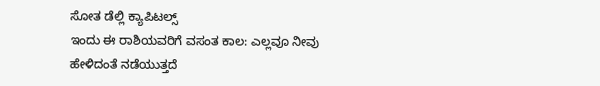ಸೋತ ಡೆಲ್ಲಿ ಕ್ಯಾಪಿಟಲ್ಸ್
ಇಂದು ಈ ರಾಶಿಯವರಿಗೆ ವಸಂತ ಕಾಲ: ಎಲ್ಲವೂ ನೀವು ಹೇಳಿದಂತೆ ನಡೆಯುತ್ತದೆ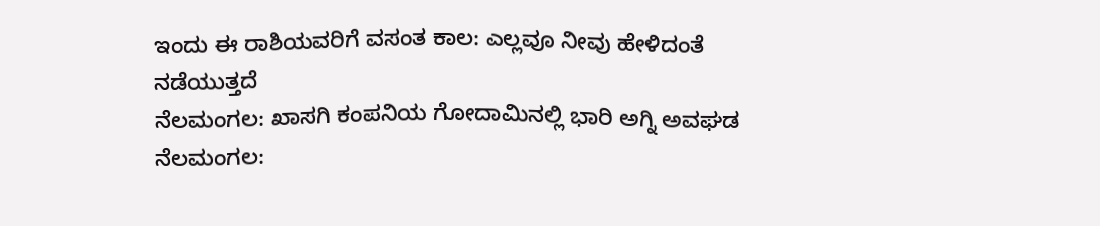ಇಂದು ಈ ರಾಶಿಯವರಿಗೆ ವಸಂತ ಕಾಲ: ಎಲ್ಲವೂ ನೀವು ಹೇಳಿದಂತೆ ನಡೆಯುತ್ತದೆ
ನೆಲಮಂಗಲ: ಖಾಸಗಿ ಕಂಪನಿಯ ಗೋದಾಮಿನಲ್ಲಿ ಭಾರಿ ಅಗ್ನಿ ಅವಘಡ
ನೆಲಮಂಗಲ: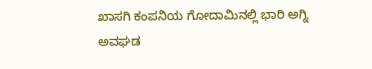ಖಾಸಗಿ ಕಂಪನಿಯ ಗೋದಾಮಿನಲ್ಲಿ ಭಾರಿ ಅಗ್ನಿ ಅವಘಡ